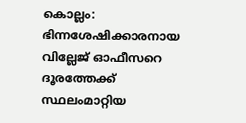കൊല്ലം: ഭിന്നശേഷിക്കാരനായ വില്ലേജ് ഓഫീസറെ ദൂരത്തേക്ക് സ്ഥലംമാറ്റിയ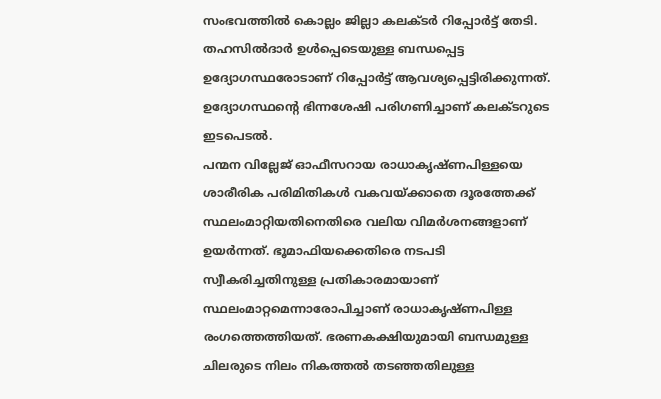സംഭവത്തിൽ കൊല്ലം ജില്ലാ കലക്ടർ റിപ്പോർട്ട് തേടി. തഹസിൽദാർ ഉൾപ്പെടെയുള്ള ബന്ധപ്പെട്ട ഉദ്യോഗസ്ഥരോടാണ് റിപ്പോർട്ട് ആവശ്യപ്പെട്ടിരിക്കുന്നത്. ഉദ്യോഗസ്ഥന്റെ ഭിന്നശേഷി പരിഗണിച്ചാണ് കലക്ടറുടെ ഇടപെടൽ.
പന്മന വില്ലേജ് ഓഫീസറായ രാധാകൃഷ്ണപിള്ളയെ ശാരീരിക പരിമിതികൾ വകവയ്ക്കാതെ ദൂരത്തേക്ക് സ്ഥലംമാറ്റിയതിനെതിരെ വലിയ വിമർശനങ്ങളാണ് ഉയർന്നത്. ഭൂമാഫിയക്കെതിരെ നടപടി സ്വീകരിച്ചതിനുള്ള പ്രതികാരമായാണ് സ്ഥലംമാറ്റമെന്നാരോപിച്ചാണ് രാധാകൃഷ്ണപിള്ള രംഗത്തെത്തിയത്. ഭരണകക്ഷിയുമായി ബന്ധമുള്ള ചിലരുടെ നിലം നികത്തൽ തടഞ്ഞതിലുള്ള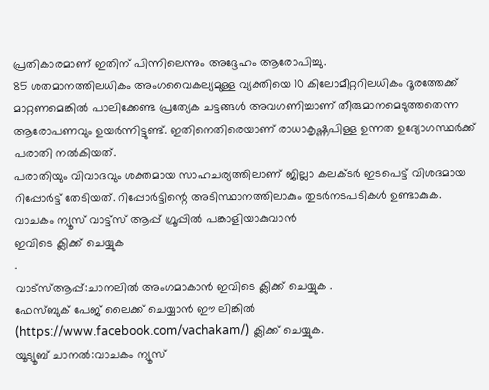പ്രതികാരമാണ് ഇതിന് പിന്നിലെന്നും അദ്ദേഹം ആരോപിച്ചു.
85 ശതമാനത്തിലധികം അംഗവൈകല്യമുള്ള വ്യക്തിയെ 10 കിലോമീറ്ററിലധികം ദൂരത്തേക്ക് മാറ്റണമെങ്കിൽ പാലിക്കേണ്ട പ്രത്യേക ചട്ടങ്ങൾ അവഗണിച്ചാണ് തീരുമാനമെടുത്തതെന്ന ആരോപണവും ഉയർന്നിട്ടുണ്ട്. ഇതിനെതിരെയാണ് രാധാകൃഷ്ണപിള്ള ഉന്നത ഉദ്യോഗസ്ഥർക്ക് പരാതി നൽകിയത്.
പരാതിയും വിവാദവും ശക്തമായ സാഹചര്യത്തിലാണ് ജില്ലാ കലക്ടർ ഇടപെട്ട് വിശദമായ റിപ്പോർട്ട് തേടിയത്. റിപ്പോർട്ടിന്റെ അടിസ്ഥാനത്തിലാകും തുടർനടപടികൾ ഉണ്ടാകുക.
വാചകം ന്യൂസ് വാട്ട്സ് ആപ്പ് ഗ്രൂപ്പിൽ പങ്കാളിയാകുവാൻ
ഇവിടെ ക്ലിക്ക് ചെയ്യുക
.
വാട്സ്ആപ്പ്:ചാനലിൽ അംഗമാകാൻ ഇവിടെ ക്ലിക്ക് ചെയ്യുക .
ഫേസ്ബുക് പേജ് ലൈക്ക് ചെയ്യാൻ ഈ ലിങ്കിൽ (https://www.facebook.com/vachakam/) ക്ലിക്ക് ചെയ്യുക.
യൂട്യൂബ് ചാനൽ:വാചകം ന്യൂസ്